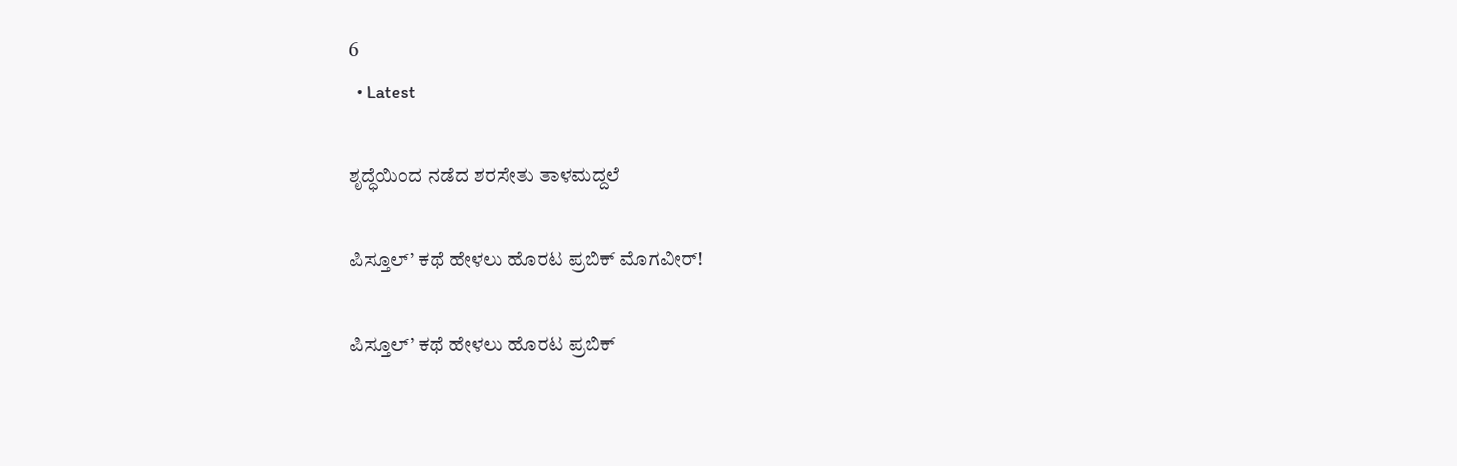6
  • Latest

ಶೃದ್ಧೆಯಿಂದ ನಡೆದ ಶರಸೇತು ತಾಳಮದ್ದಲೆ

ಪಿಸ್ತೂಲ್’ ಕಥೆ ಹೇಳಲು ಹೊರಟ ಪ್ರಬಿಕ್ ಮೊಗವೀರ್!

ಪಿಸ್ತೂಲ್’ ಕಥೆ ಹೇಳಲು ಹೊರಟ ಪ್ರಬಿಕ್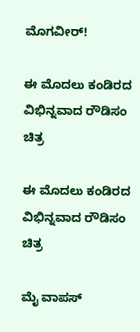ಮೊಗವೀರ್!

ಈ ಮೊದಲು ಕಂಡಿರದ ವಿಭಿನ್ನವಾದ ರೌಡಿಸಂ ಚಿತ್ರ

ಈ ಮೊದಲು ಕಂಡಿರದ ವಿಭಿನ್ನವಾದ ರೌಡಿಸಂ ಚಿತ್ರ

ಮೈ ವಾಪಸ್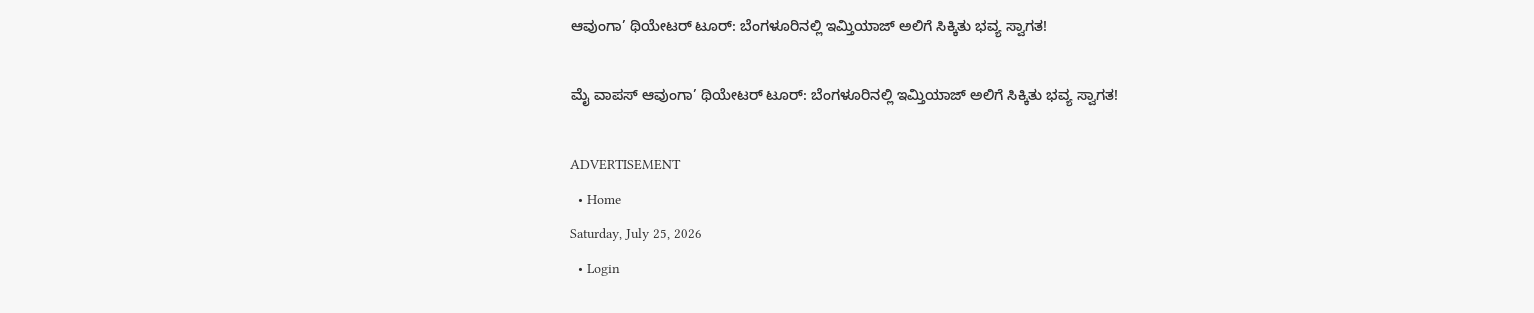ಆವುಂಗಾ’ ಥಿಯೇಟರ್ ಟೂರ್: ಬೆಂಗಳೂರಿನಲ್ಲಿ ಇಮ್ತಿಯಾಜ್ ಅಲಿಗೆ ಸಿಕ್ಕಿತು ಭವ್ಯ ಸ್ವಾಗತ!

ಮೈ ವಾಪಸ್ ಆವುಂಗಾ’ ಥಿಯೇಟರ್ ಟೂರ್: ಬೆಂಗಳೂರಿನಲ್ಲಿ ಇಮ್ತಿಯಾಜ್ ಅಲಿಗೆ ಸಿಕ್ಕಿತು ಭವ್ಯ ಸ್ವಾಗತ!

ADVERTISEMENT
  • Home
Saturday, July 25, 2026
  • Login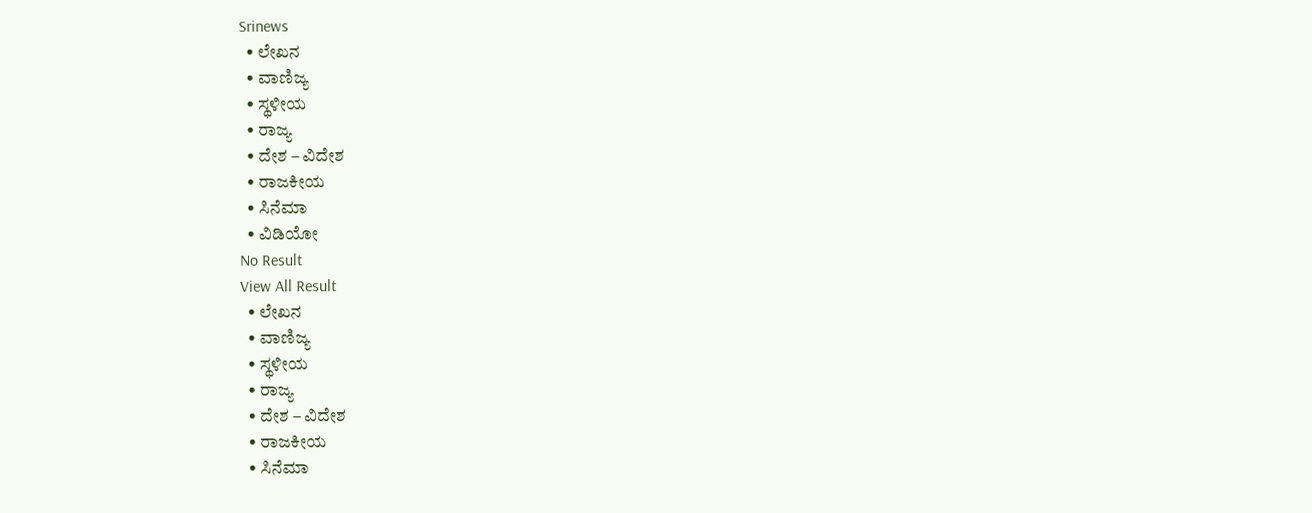Srinews
  • ಲೇಖನ
  • ವಾಣಿಜ್ಯ
  • ಸ್ಥಳೀಯ
  • ರಾಜ್ಯ
  • ದೇಶ – ವಿದೇಶ
  • ರಾಜಕೀಯ
  • ಸಿನೆಮಾ
  • ವಿಡಿಯೋ
No Result
View All Result
  • ಲೇಖನ
  • ವಾಣಿಜ್ಯ
  • ಸ್ಥಳೀಯ
  • ರಾಜ್ಯ
  • ದೇಶ – ವಿದೇಶ
  • ರಾಜಕೀಯ
  • ಸಿನೆಮಾ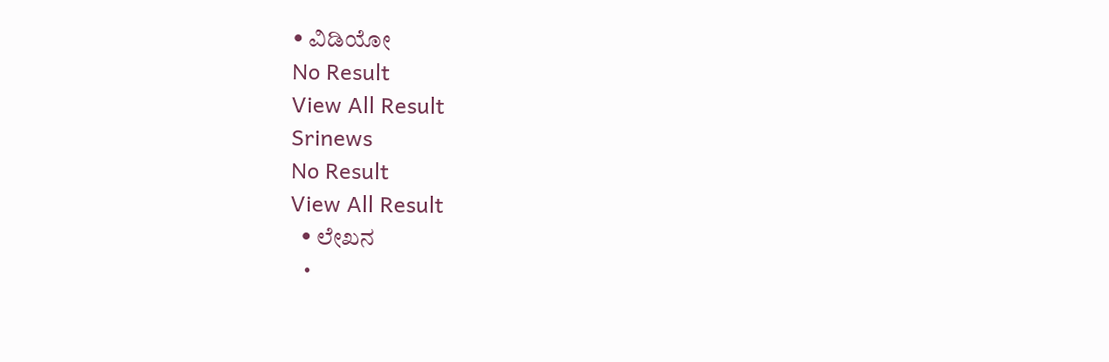• ವಿಡಿಯೋ
No Result
View All Result
Srinews
No Result
View All Result
  • ಲೇಖನ
  •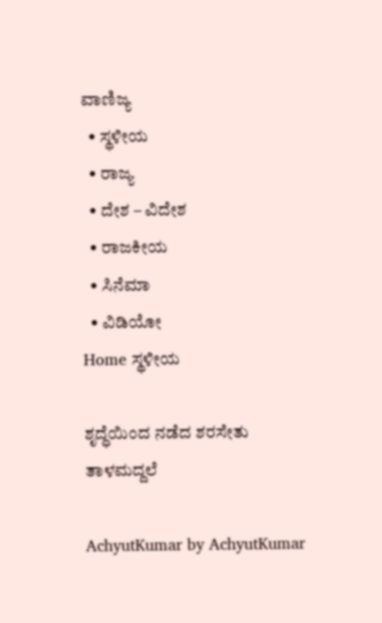ವಾಣಿಜ್ಯ
  • ಸ್ಥಳೀಯ
  • ರಾಜ್ಯ
  • ದೇಶ – ವಿದೇಶ
  • ರಾಜಕೀಯ
  • ಸಿನೆಮಾ
  • ವಿಡಿಯೋ
Home ಸ್ಥಳೀಯ

ಶೃದ್ಧೆಯಿಂದ ನಡೆದ ಶರಸೇತು ತಾಳಮದ್ದಲೆ

AchyutKumar by AchyutKumar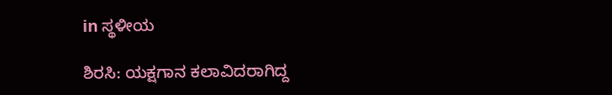in ಸ್ಥಳೀಯ

ಶಿರಸಿ: ಯಕ್ಷಗಾನ ಕಲಾವಿದರಾಗಿದ್ದ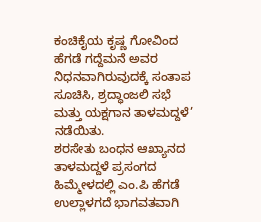ಕಂಚಿಕೈಯ ಕೃಷ್ಣ ಗೋವಿಂದ ಹೆಗಡೆ ಗದ್ದೆಮನೆ ಅವರ ನಿಧನವಾಗಿರುವುದಕ್ಕೆ ಸಂತಾಪ ಸೂಚಿಸಿ, ಶ್ರದ್ಧಾಂಜಲಿ ಸಭೆ ಮತ್ತು ಯಕ್ಷಗಾನ ತಾಳಮದ್ದಳೆ’ ನಡೆಯಿತು.
ಶರಸೇತು ಬಂಧನ ಆಖ್ಯಾನದ ತಾಳಮದ್ದಳೆ ಪ್ರಸಂಗದ ಹಿಮ್ಮೇಳದಲ್ಲಿ ಎಂ.ಪಿ ಹೆಗಡೆ ಉಲ್ಲಾಳಗದೆ ಭಾಗವತವಾಗಿ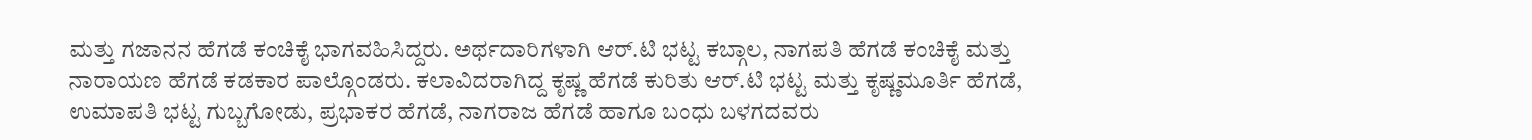ಮತ್ತು ಗಜಾನನ ಹೆಗಡೆ ಕಂಚಿಕೈ ಭಾಗವಹಿಸಿದ್ದರು. ಅರ್ಥದಾರಿಗಳಾಗಿ ಆರ್.ಟಿ ಭಟ್ಟ ಕಬ್ಗಾಲ, ನಾಗಪತಿ ಹೆಗಡೆ ಕಂಚಿಕೈ ಮತ್ತು ನಾರಾಯಣ ಹೆಗಡೆ ಕಡಕಾರ ಪಾಲ್ಗೊಂಡರು. ಕಲಾವಿದರಾಗಿದ್ದ ಕೃಷ್ಣ ಹೆಗಡೆ ಕುರಿತು ಆರ್.ಟಿ ಭಟ್ಟ ಮತ್ತು ಕೃಷ್ಣಮೂರ್ತಿ ಹೆಗಡೆ, ಉಮಾಪತಿ ಭಟ್ಟ ಗುಬ್ಬಗೋಡು, ಪ್ರಭಾಕರ ಹೆಗಡೆ, ನಾಗರಾಜ ಹೆಗಡೆ ಹಾಗೂ ಬಂಧು ಬಳಗದವರು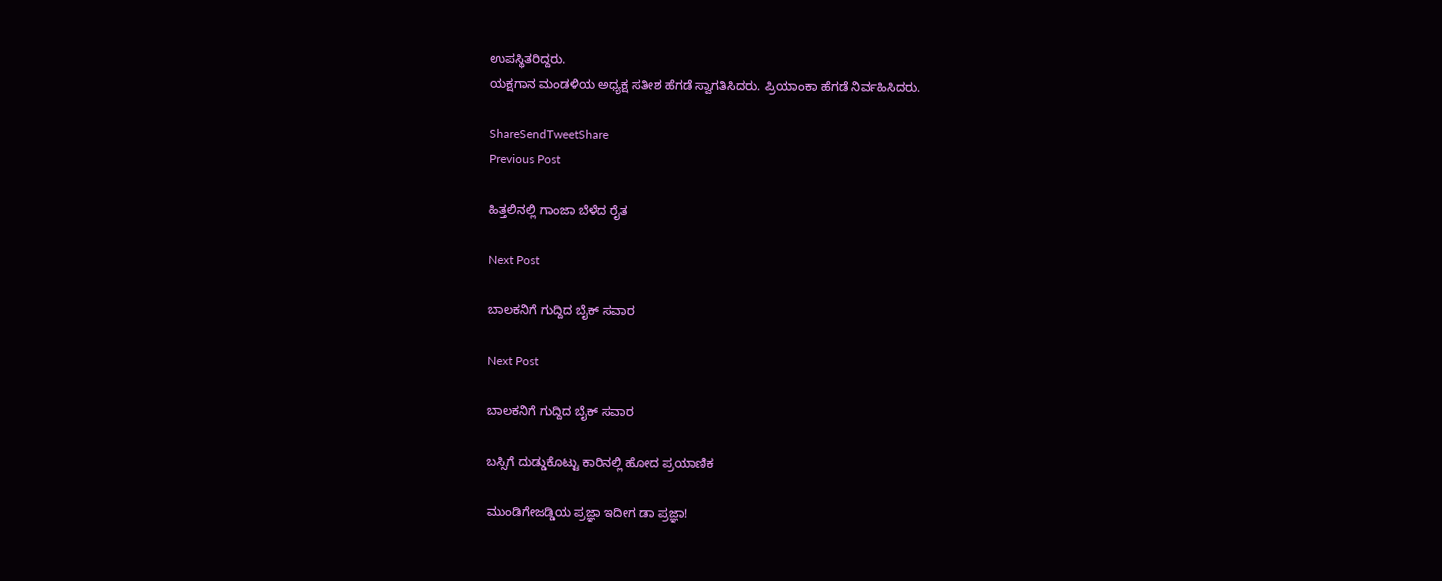ಉಪಸ್ಥಿತರಿದ್ದರು.
ಯಕ್ಷಗಾನ ಮಂಡಳಿಯ ಅಧ್ಯಕ್ಷ ಸತೀಶ ಹೆಗಡೆ ಸ್ವಾಗತಿಸಿದರು. ಪ್ರಿಯಾಂಕಾ ಹೆಗಡೆ ನಿರ್ವಹಿಸಿದರು.

ShareSendTweetShare
Previous Post

ಹಿತ್ತಲಿನಲ್ಲಿ ಗಾಂಜಾ ಬೆಳೆದ ರೈತ

Next Post

ಬಾಲಕನಿಗೆ ಗುದ್ದಿದ ಬೈಕ್ ಸವಾರ

Next Post

ಬಾಲಕನಿಗೆ ಗುದ್ದಿದ ಬೈಕ್ ಸವಾರ

ಬಸ್ಸಿಗೆ ದುಡ್ಡುಕೊಟ್ಟು ಕಾರಿನಲ್ಲಿ ಹೋದ ಪ್ರಯಾಣಿಕ

ಮುಂಡಿಗೇಜಡ್ಡಿಯ ಪ್ರಜ್ಞಾ ಇದೀಗ ಡಾ ಪ್ರಜ್ಞಾ!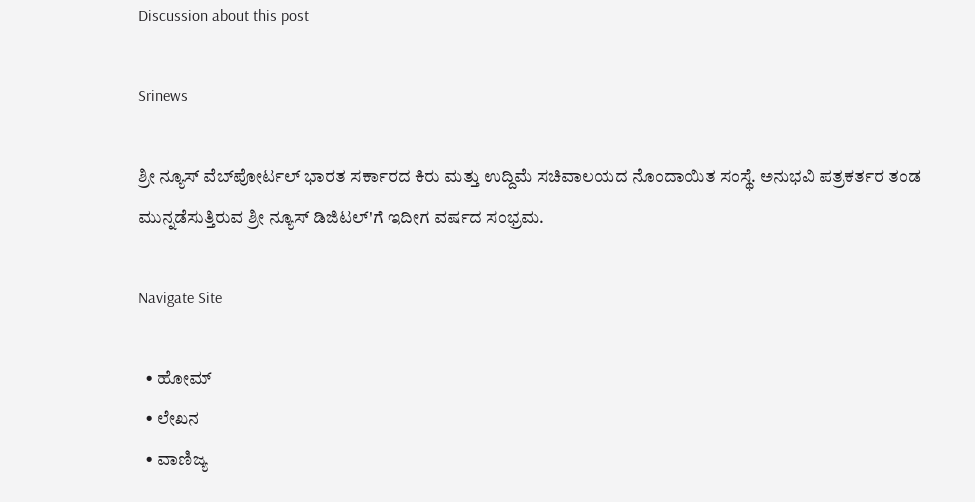Discussion about this post

Srinews

ಶ್ರೀ ನ್ಯೂಸ್ ವೆಬ್‌ಪೋರ್ಟಲ್ ಭಾರತ ಸರ್ಕಾರದ ಕಿರು ಮತ್ತು ಉದ್ದಿಮೆ ಸಚಿವಾಲಯದ ನೊಂದಾಯಿತ ಸಂಸ್ಥೆ. ಅನುಭವಿ ಪತ್ರಕರ್ತರ ತಂಡ ಮುನ್ನಡೆಸುತ್ತಿರುವ ಶ್ರೀ ನ್ಯೂಸ್ ಡಿಜಿಟಲ್'ಗೆ ಇದೀಗ ವರ್ಷದ ಸಂಭ್ರಮ.

Navigate Site

  • ಹೋಮ್
  • ಲೇಖನ
  • ವಾಣಿಜ್ಯ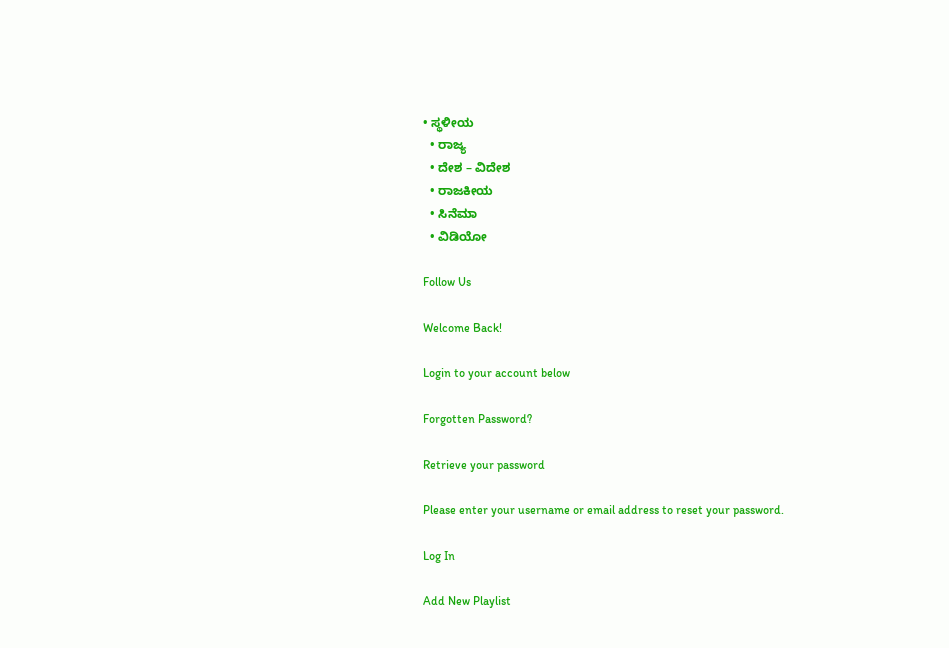• ಸ್ಥಳೀಯ
  • ರಾಜ್ಯ
  • ದೇಶ – ವಿದೇಶ
  • ರಾಜಕೀಯ
  • ಸಿನೆಮಾ
  • ವಿಡಿಯೋ

Follow Us

Welcome Back!

Login to your account below

Forgotten Password?

Retrieve your password

Please enter your username or email address to reset your password.

Log In

Add New Playlist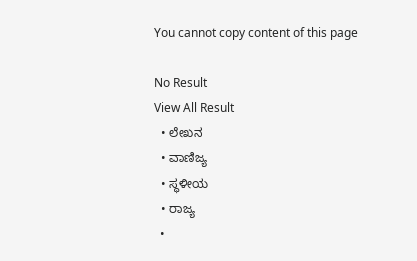You cannot copy content of this page

No Result
View All Result
  • ಲೇಖನ
  • ವಾಣಿಜ್ಯ
  • ಸ್ಥಳೀಯ
  • ರಾಜ್ಯ
  •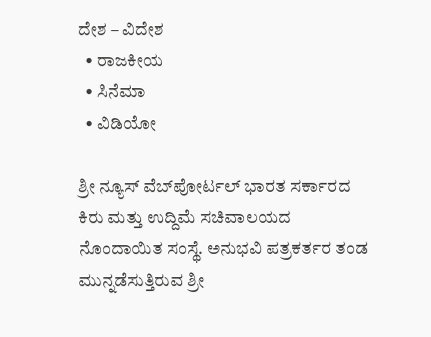ದೇಶ – ವಿದೇಶ
  • ರಾಜಕೀಯ
  • ಸಿನೆಮಾ
  • ವಿಡಿಯೋ

ಶ್ರೀ ನ್ಯೂಸ್ ವೆಬ್‌ಪೋರ್ಟಲ್ ಭಾರತ ಸರ್ಕಾರದ ಕಿರು ಮತ್ತು ಉದ್ದಿಮೆ ಸಚಿವಾಲಯದ ನೊಂದಾಯಿತ ಸಂಸ್ಥೆ. ಅನುಭವಿ ಪತ್ರಕರ್ತರ ತಂಡ ಮುನ್ನಡೆಸುತ್ತಿರುವ ಶ್ರೀ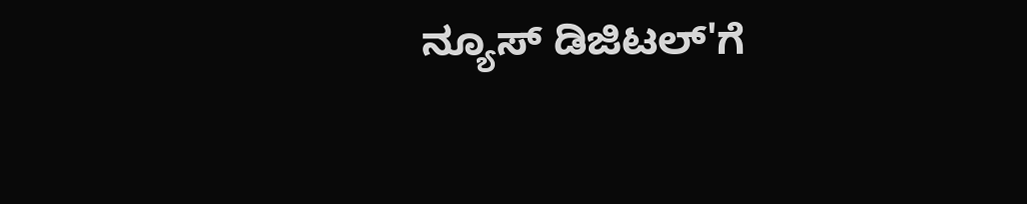ನ್ಯೂಸ್ ಡಿಜಿಟಲ್'ಗೆ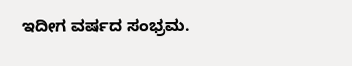ಇದೀಗ ವರ್ಷದ ಸಂಭ್ರಮ.